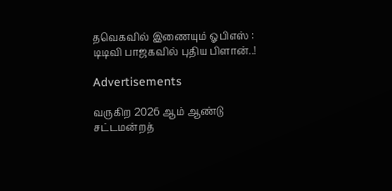தவெகவில் இணையும் ஓபிஎஸ் : டிடிவி பாஜகவில் புதிய பிளான்..!

Advertisements

வருகிற 2026 ஆம் ஆண்டு சட்டமன்றத்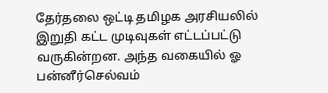தேர்தலை ஒட்டி தமிழக அரசியலில் இறுதி கட்ட முடிவுகள் எட்டப்பட்டு வருகின்றன. அந்த வகையில் ஓ பன்னீர்செல்வம்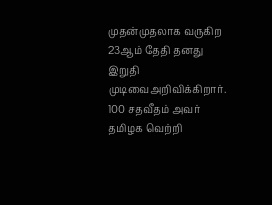முதன்முதலாக வருகிற 23ஆம் தேதி தனது இறுதி முடிவைஅறிவிக்கிறார். 100 சதவீதம் அவர் தமிழக வெற்றி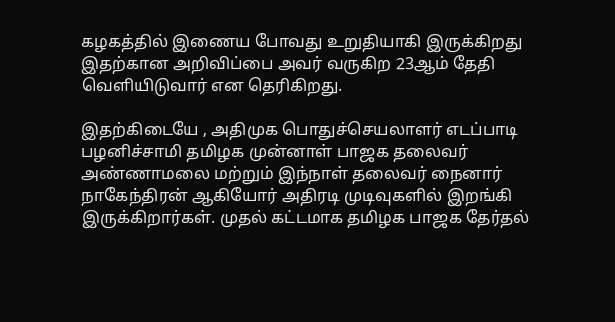கழகத்தில் இணைய போவது உறுதியாகி இருக்கிறது இதற்கான அறிவிப்பை அவர் வருகிற 23ஆம் தேதி வெளியிடுவார் என தெரிகிறது.

இதற்கிடையே , அதிமுக பொதுச்செயலாளர் எடப்பாடி பழனிச்சாமி தமிழக முன்னாள் பாஜக தலைவர் அண்ணாமலை மற்றும் இந்நாள் தலைவர் நைனார் நாகேந்திரன் ஆகியோர் அதிரடி முடிவுகளில் இறங்கி இருக்கிறார்கள். முதல் கட்டமாக தமிழக பாஜக தேர்தல்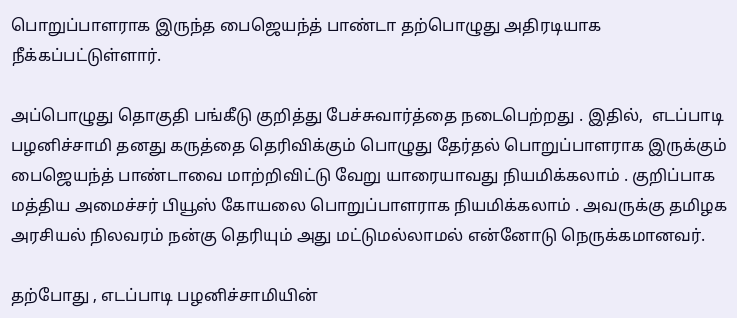பொறுப்பாளராக இருந்த பைஜெயந்த் பாண்டா தற்பொழுது அதிரடியாக நீக்கப்பட்டுள்ளார்.

அப்பொழுது தொகுதி பங்கீடு குறித்து பேச்சுவார்த்தை நடைபெற்றது . இதில்,  எடப்பாடி பழனிச்சாமி தனது கருத்தை தெரிவிக்கும் பொழுது தேர்தல் பொறுப்பாளராக இருக்கும் பைஜெயந்த் பாண்டாவை மாற்றிவிட்டு வேறு யாரையாவது நியமிக்கலாம் . குறிப்பாக மத்திய அமைச்சர் பியூஸ் கோயலை பொறுப்பாளராக நியமிக்கலாம் . அவருக்கு தமிழக அரசியல் நிலவரம் நன்கு தெரியும் அது மட்டுமல்லாமல் என்னோடு நெருக்கமானவர்.

தற்போது , எடப்பாடி பழனிச்சாமியின்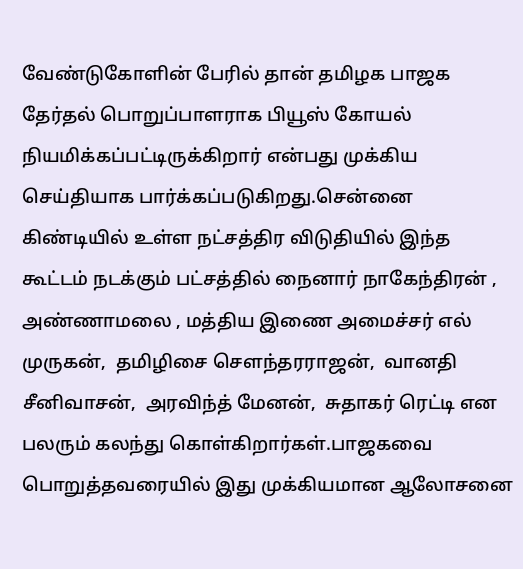வேண்டுகோளின் பேரில் தான் தமிழக பாஜக தேர்தல் பொறுப்பாளராக பியூஸ் கோயல் நியமிக்கப்பட்டிருக்கிறார் என்பது முக்கிய செய்தியாக பார்க்கப்படுகிறது.சென்னை கிண்டியில் உள்ள நட்சத்திர விடுதியில் இந்த கூட்டம் நடக்கும் பட்சத்தில் நைனார் நாகேந்திரன் , அண்ணாமலை , மத்திய இணை அமைச்சர் எல் முருகன்,  தமிழிசை சௌந்தரராஜன்,  வானதி சீனிவாசன்,  அரவிந்த் மேனன்,  சுதாகர் ரெட்டி என பலரும் கலந்து கொள்கிறார்கள்.பாஜகவை பொறுத்தவரையில் இது முக்கியமான ஆலோசனை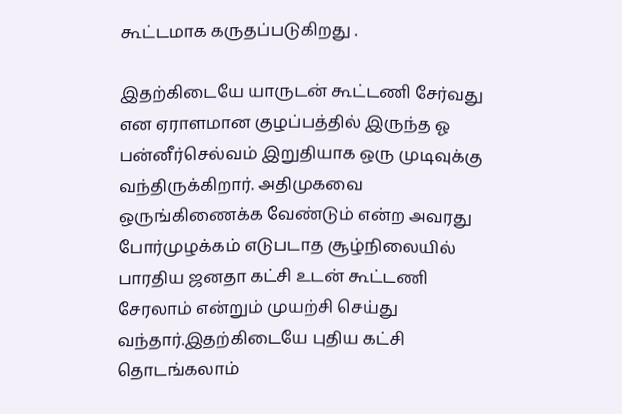கூட்டமாக கருதப்படுகிறது .

இதற்கிடையே யாருடன் கூட்டணி சேர்வது என ஏராளமான குழப்பத்தில் இருந்த ஓ பன்னீர்செல்வம் இறுதியாக ஒரு முடிவுக்கு வந்திருக்கிறார். அதிமுகவை ஒருங்கிணைக்க வேண்டும் என்ற அவரது போர்முழக்கம் எடுபடாத சூழ்நிலையில் பாரதிய ஜனதா கட்சி உடன் கூட்டணி சேரலாம் என்றும் முயற்சி செய்து வந்தார்.இதற்கிடையே புதிய கட்சி தொடங்கலாம்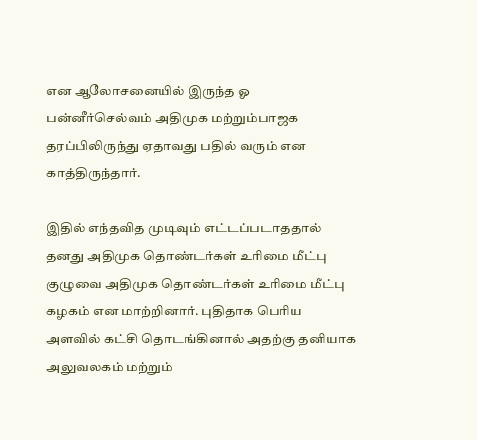என ஆலோசனையில் இருந்த ஓ பன்னீர்செல்வம் அதிமுக மற்றும்பாஜக தரப்பிலிருந்து ஏதாவது பதில் வரும் என காத்திருந்தார்.

இதில் எந்தவித முடிவும் எட்டப்படாததால் தனது அதிமுக தொண்டர்கள் உரிமை மீட்பு குழுவை அதிமுக தொண்டர்கள் உரிமை மீட்பு கழகம் என மாற்றினார். புதிதாக பெரிய அளவில் கட்சி தொடங்கினால் அதற்கு தனியாக அலுவலகம் மற்றும்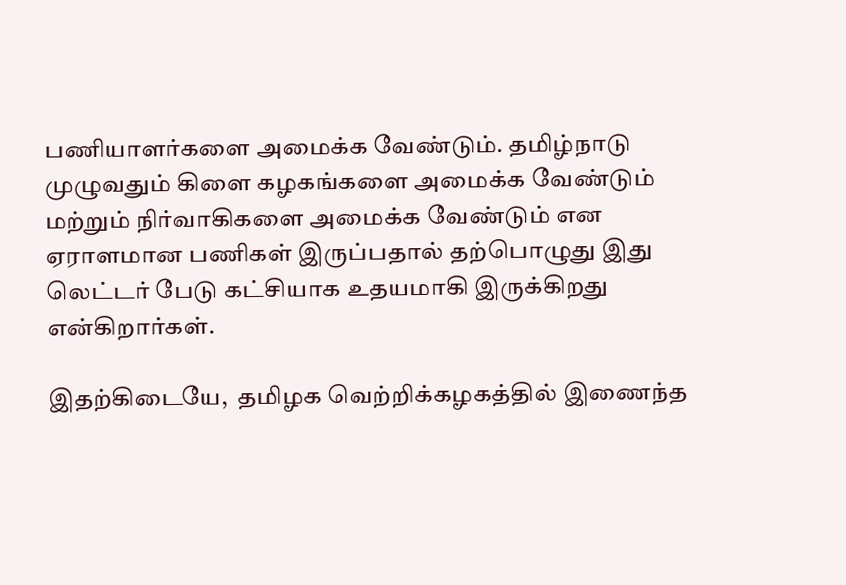பணியாளர்களை அமைக்க வேண்டும். தமிழ்நாடு முழுவதும் கிளை கழகங்களை அமைக்க வேண்டும் மற்றும் நிர்வாகிகளை அமைக்க வேண்டும் என ஏராளமான பணிகள் இருப்பதால் தற்பொழுது இது லெட்டர் பேடு கட்சியாக உதயமாகி இருக்கிறது என்கிறார்கள்.

இதற்கிடையே,  தமிழக வெற்றிக்கழகத்தில் இணைந்த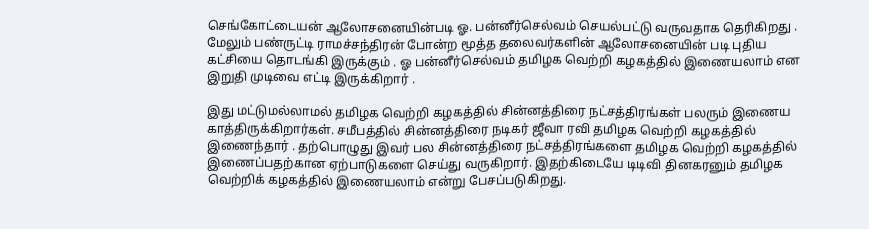செங்கோட்டையன் ஆலோசனையின்படி ஓ. பன்னீர்செல்வம் செயல்பட்டு வருவதாக தெரிகிறது . மேலும் பண்ருட்டி ராமச்சந்திரன் போன்ற மூத்த தலைவர்களின் ஆலோசனையின் படி புதிய கட்சியை தொடங்கி இருக்கும் . ஓ பன்னீர்செல்வம் தமிழக வெற்றி கழகத்தில் இணையலாம் என இறுதி முடிவை எட்டி இருக்கிறார் .

இது மட்டுமல்லாமல் தமிழக வெற்றி கழகத்தில் சின்னத்திரை நட்சத்திரங்கள் பலரும் இணைய காத்திருக்கிறார்கள். சமீபத்தில் சின்னத்திரை நடிகர் ஜீவா ரவி தமிழக வெற்றி கழகத்தில் இணைந்தார் . தற்பொழுது இவர் பல சின்னத்திரை நட்சத்திரங்களை தமிழக வெற்றி கழகத்தில் இணைப்பதற்கான ஏற்பாடுகளை செய்து வருகிறார். இதற்கிடையே டிடிவி தினகரனும் தமிழக வெற்றிக் கழகத்தில் இணையலாம் என்று பேசப்படுகிறது.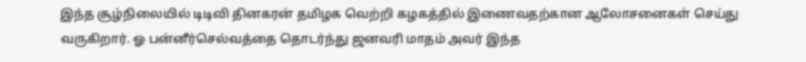இந்த சூழ்நிலையில் டிடிவி தினகரன் தமிழக வெற்றி கழகத்தில் இணைவதற்கான ஆலோசனைகள் செய்து வருகிறார். ஓ பன்னீர்செல்வத்தை தொடர்ந்து ஜனவரி மாதம் அவர் இந்த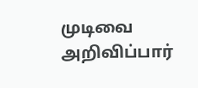முடிவை அறிவிப்பார்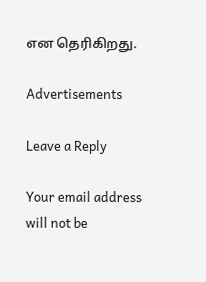என தெரிகிறது.

Advertisements

Leave a Reply

Your email address will not be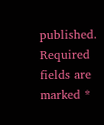published. Required fields are marked *